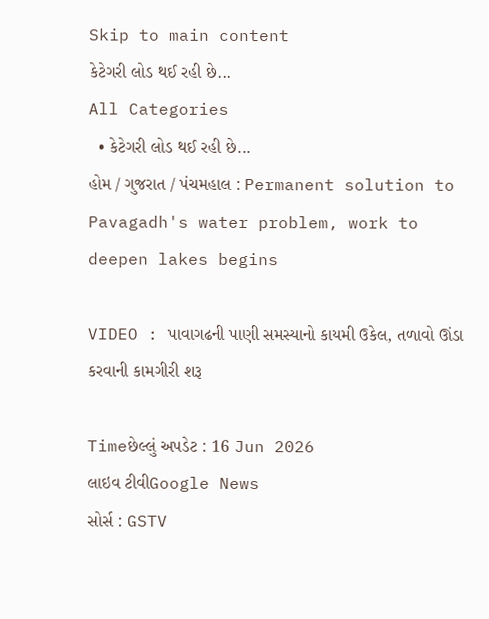Skip to main content
કેટેગરી લોડ થઈ રહી છે...
All Categories
  • કેટેગરી લોડ થઈ રહી છે...
હોમ / ગુજરાત / પંચમહાલ : Permanent solution to Pavagadh's water problem, work to deepen lakes begins

VIDEO : પાવાગઢની પાણી સમસ્યાનો કાયમી ઉકેલ, તળાવો ઊંડા કરવાની કામગીરી શરૂ

Timeછેલ્લું અપડેટ : 16 Jun 2026
લાઇવ ટીવીGoogle News
સોર્સ : GSTV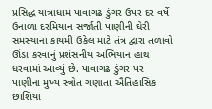પ્રસિદ્ધ યાત્રાધામ પાવાગઢ ડુંગર ઉપર દર વર્ષે ઉનાળા દરમિયાન સર્જાતી પાણીની ઘેરી સમસ્યાના કાયમી ઉકેલ માટે તંત્ર દ્વારા તળાવો ઊંડા કરવાનું પ્રશંસનીય અભિયાન હાથ ધરવામાં આવ્યું છે. પાવાગઢ ડુંગર પર પાણીના મુખ્ય સ્ત્રોત ગણાતા ઐતિહાસિક છાશિયા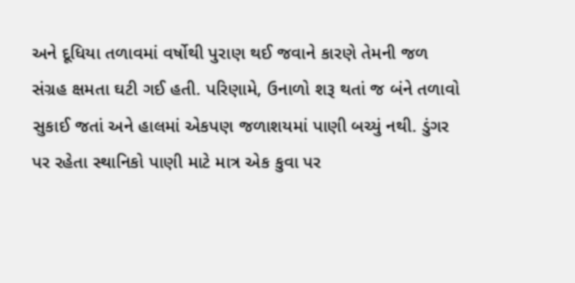અને દૂધિયા તળાવમાં વર્ષોથી પુરાણ થઈ જવાને કારણે તેમની જળ સંગ્રહ ક્ષમતા ઘટી ગઈ હતી. પરિણામે, ઉનાળો શરૂ થતાં જ બંને તળાવો સુકાઈ જતાં અને હાલમાં એકપણ જળાશયમાં પાણી બચ્યું નથી. ડુંગર પર રહેતા સ્થાનિકો પાણી માટે માત્ર એક કુવા પર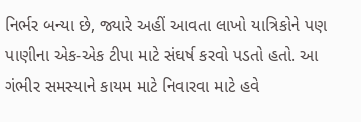નિર્ભર બન્યા છે, જ્યારે અહીં આવતા લાખો યાત્રિકોને પણ પાણીના એક-એક ટીપા માટે સંઘર્ષ કરવો પડતો હતો. આ ગંભીર સમસ્યાને કાયમ માટે નિવારવા માટે હવે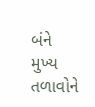બંને મુખ્ય તળાવોને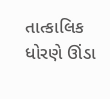તાત્કાલિક ધોરણે ઊંડા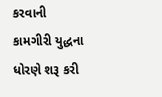કરવાની કામગીરી યુદ્ધના ધોરણે શરૂ કરી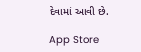દેવામાં આવી છે.

App Store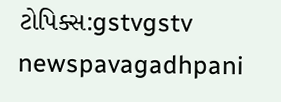ટોપિક્સ:gstvgstv newspavagadhpani